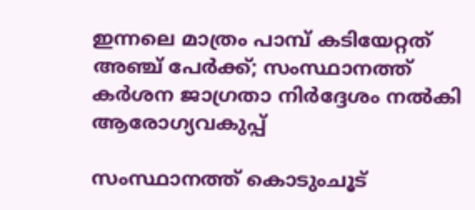ഇന്നലെ മാത്രം പാമ്പ് കടിയേറ്റത് അഞ്ച് പേര്‍ക്ക്; സംസ്ഥാനത്ത് കർശന ജാഗ്രതാ നിർദ്ദേശം നൽകി ആരോഗ്യവകുപ്പ്

സംസ്ഥാനത്ത് കൊടുംചൂട്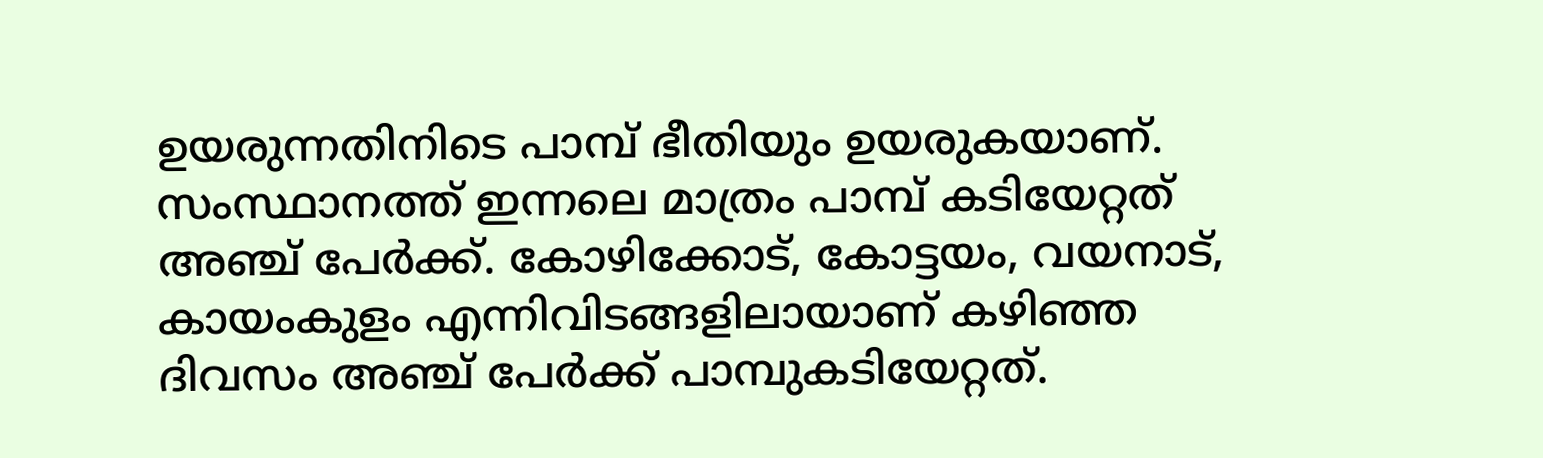ഉയരുന്നതിനിടെ പാമ്പ് ഭീതിയും ഉയരുകയാണ്. സംസ്ഥാനത്ത് ഇന്നലെ മാത്രം പാമ്പ് കടിയേറ്റത് അഞ്ച് പേര്‍ക്ക്. കോഴിക്കോട്, കോട്ടയം, വയനാട്, കായംകുളം എന്നിവിടങ്ങളിലായാണ് കഴിഞ്ഞ ദിവസം അഞ്ച് പേര്‍ക്ക് പാമ്പുകടിയേറ്റത്.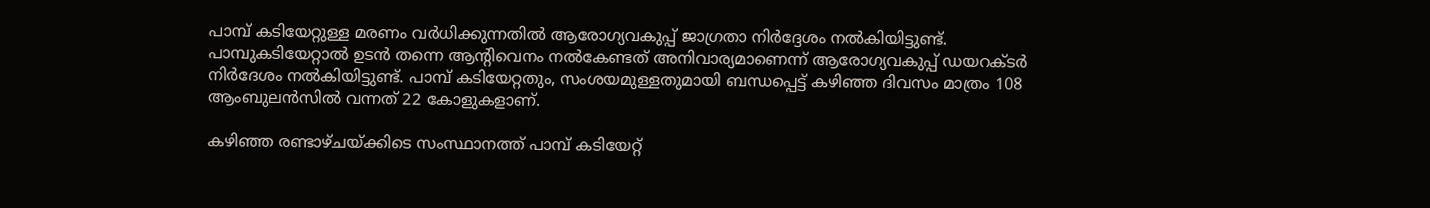പാമ്പ് കടിയേറ്റുള്ള മരണം വര്‍ധിക്കുന്നതില്‍ ആരോഗ്യവകുപ്പ് ജാഗ്രതാ നിര്‍ദ്ദേശം നല്‍കിയിട്ടുണ്ട്. പാമ്പുകടിയേറ്റാല്‍ ഉടന്‍ തന്നെ ആന്റിവെനം നല്‍കേണ്ടത് അനിവാര്യമാണെന്ന് ആരോഗ്യവകുപ്പ് ഡയറക്ടര്‍ നിര്‍ദേശം നല്‍കിയിട്ടുണ്ട്. പാമ്പ് കടിയേറ്റതും, സംശയമുള്ളതുമായി ബന്ധപ്പെട്ട് കഴിഞ്ഞ ദിവസം മാത്രം 108 ആംബുലന്‍സില്‍ വന്നത് 22 കോളുകളാണ്.

കഴിഞ്ഞ രണ്ടാഴ്ചയ്ക്കിടെ സംസ്ഥാനത്ത് പാമ്പ് കടിയേറ്റ്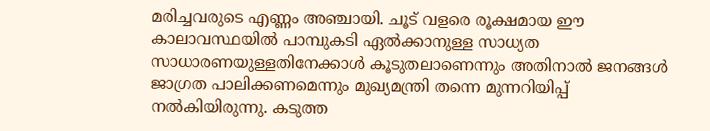മരിച്ചവരുടെ എണ്ണം അഞ്ചായി. ചൂട് വളരെ രൂക്ഷമായ ഈ കാലാവസ്ഥയില്‍ പാമ്പുകടി ഏല്‍ക്കാനുള്ള സാധ്യത സാധാരണയുള്ളതിനേക്കാള്‍ കൂടുതലാണെന്നും അതിനാല്‍ ജനങ്ങള്‍ ജാഗ്രത പാലിക്കണമെന്നും മുഖ്യമന്ത്രി തന്നെ മുന്നറിയിപ്പ് നല്‍കിയിരുന്നു. കടുത്ത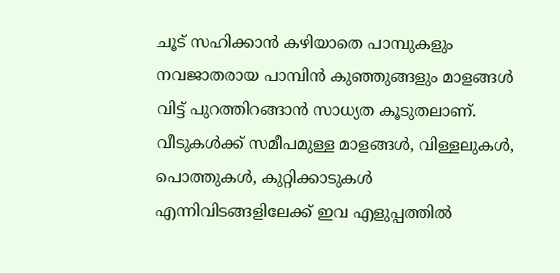ചൂട് സഹിക്കാന്‍ കഴിയാതെ പാമ്പുകളും നവജാതരായ പാമ്പിന്‍ കുഞ്ഞുങ്ങളും മാളങ്ങള്‍ വിട്ട് പുറത്തിറങ്ങാന്‍ സാധ്യത കൂടുതലാണ്. വീടുകള്‍ക്ക് സമീപമുള്ള മാളങ്ങള്‍, വിള്ളലുകള്‍, പൊത്തുകള്‍, കുറ്റിക്കാടുകള്‍ എന്നിവിടങ്ങളിലേക്ക് ഇവ എളുപ്പത്തില്‍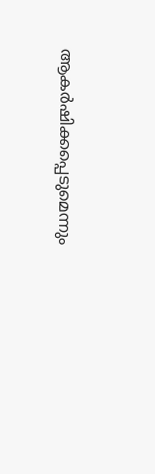ആകര്‍ഷിക്കപ്പെടുമെന്നും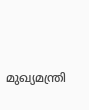മുഖ്യമന്ത്രി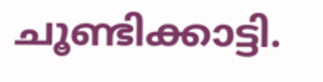ചൂണ്ടിക്കാട്ടി.